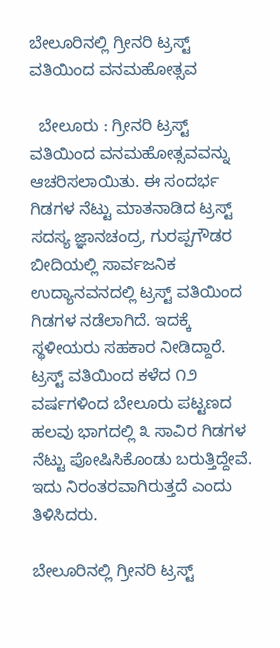ಬೇಲೂರಿನಲ್ಲಿ ಗ್ರೀನರಿ ಟ್ರಸ್ಟ್ ವತಿಯಿಂದ ವನಮಹೋತ್ಸವ

  ಬೇಲೂರು : ಗ್ರೀನರಿ ಟ್ರಸ್ಟ್ ವತಿಯಿಂದ ವನಮಹೋತ್ಸವವನ್ನು ಆಚರಿಸಲಾಯಿತು. ಈ ಸಂದರ್ಭ ಗಿಡಗಳ ನೆಟ್ಟು ಮಾತನಾಡಿದ ಟ್ರಸ್ಟ್ ಸದಸ್ಯ ಜ್ಞಾನಚಂದ್ರ, ಗುರಪ್ಪಗೌಡರ ಬೀದಿಯಲ್ಲಿ ಸಾರ್ವಜನಿಕ ಉದ್ಯಾನವನದಲ್ಲಿ ಟ್ರಸ್ಟ್ ವತಿಯಿಂದ ಗಿಡಗಳ ನಡೆಲಾಗಿದೆ. ಇದಕ್ಕೆ ಸ್ಥಳೀಯರು ಸಹಕಾರ ನೀಡಿದ್ದಾರೆ. ಟ್ರಸ್ಟ್ ವತಿಯಿಂದ ಕಳೆದ ೧೨ ವರ್ಷಗಳಿಂದ ಬೇಲೂರು ಪಟ್ಟಣದ ಹಲವು ಭಾಗದಲ್ಲಿ ೩ ಸಾವಿರ ಗಿಡಗಳ ನೆಟ್ಟು ಪೋಷಿಸಿಕೊಂಡು ಬರುತ್ತಿದ್ದೇವೆ. ಇದು ನಿರಂತರವಾಗಿರುತ್ತದೆ ಎಂದು ತಿಳಿಸಿದರು.

ಬೇಲೂರಿನಲ್ಲಿ ಗ್ರೀನರಿ ಟ್ರಸ್ಟ್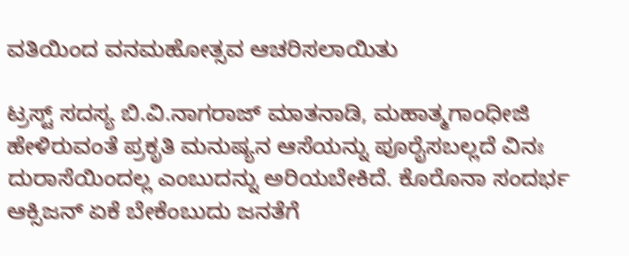ವತಿಯಿಂದ ವನಮಹೋತ್ಸವ ಆಚರಿಸಲಾಯಿತು

ಟ್ರಸ್ಟ್ ಸದಸ್ಯ ಬಿ.ವಿ.ನಾಗರಾಜ್ ಮಾತನಾಡಿ, ಮಹಾತ್ಮಗಾಂಧೀಜಿ ಹೇಳಿರುವಂತೆ ಪ್ರಕೃತಿ ಮನುಷ್ಯನ ಆಸೆಯನ್ನು ಪೂರೈಸಬಲ್ಲದೆ ವಿನಃ ದುರಾಸೆಯಿಂದಲ್ಲ ಎಂಬುದನ್ನು ಅರಿಯಬೇಕಿದೆ. ಕೊರೊನಾ ಸಂದರ್ಭ ಆಕ್ಸಿಜನ್ ಏಕೆ ಬೇಕೆಂಬುದು ಜನತೆಗೆ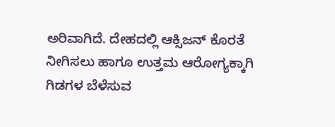ಅರಿವಾಗಿದೆ. ದೇಹದಲ್ಲಿ ಆಕ್ಸಿಜನ್ ಕೊರತೆ ನೀಗಿಸಲು ಹಾಗೂ ಉತ್ತಮ ಆರೋಗ್ಯಕ್ಕಾಗಿ ಗಿಡಗಳ ಬೆಳೆಸುವ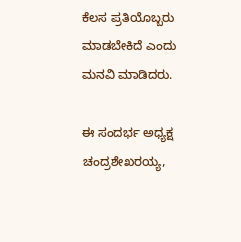ಕೆಲಸ ಪ್ರತಿಯೊಬ್ಬರು ಮಾಡಬೇಕಿದೆ ಎಂದು ಮನವಿ ಮಾಡಿದರು.

ಈ ಸಂದರ್ಭ ಅಧ್ಯಕ್ಷ ಚಂದ್ರಶೇಖರಯ್ಯ,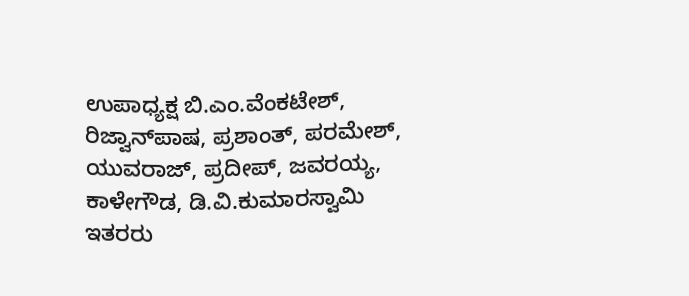ಉಪಾಧ್ಯಕ್ಷ ಬಿ.ಎಂ.ವೆಂಕಟೇಶ್, ರಿಜ್ವಾನ್‌ಪಾಷ, ಪ್ರಶಾಂತ್, ಪರಮೇಶ್, ಯುವರಾಜ್, ಪ್ರದೀಪ್, ಜವರಯ್ಯ, ಕಾಳೇಗೌಡ, ಡಿ.ವಿ.ಕುಮಾರಸ್ವಾಮಿ ಇತರರು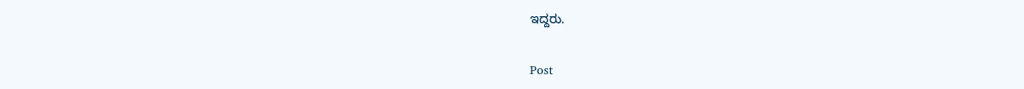ಇದ್ದರು.


Post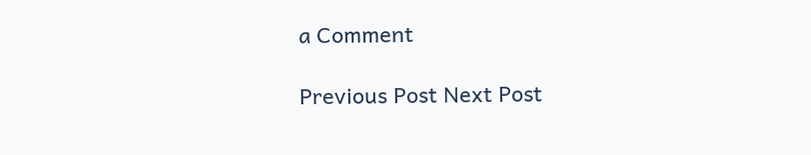a Comment

Previous Post Next Post